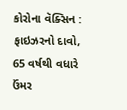કોરોના વૅક્સિન : ફાઇઝરનો દાવો, 65 વર્ષથી વધારે ઉંમર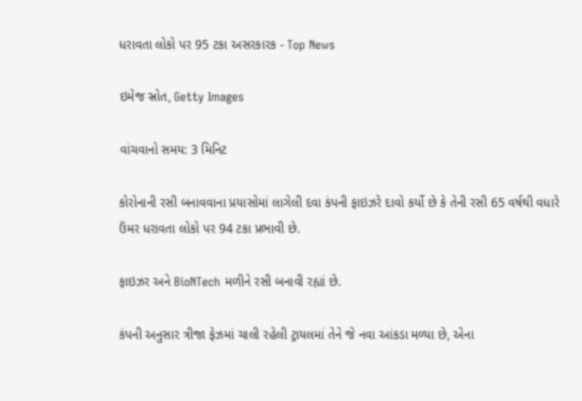ધરાવતા લોકો પર 95 ટકા અસરકારક - Top News

ઇમેજ સ્રોત, Getty Images

વાંચવાનો સમય: 3 મિનિટ

કોરોનાની રસી બનાવવાના પ્રયાસોમાં લાગેલી દવા કંપની ફાઇઝરે દાવો કર્યો છે કે તેની રસી 65 વર્ષથી વધારે ઉંમર ધરાવતા લોકો પર 94 ટકા પ્રભાવી છે.

ફાઇઝર અને BioNTech મળીને રસી બનાવી રહ્યાં છે.

કંપની અનુસાર ત્રીજા ફેઝમાં ચાલી રહેલી ટ્રાયલમાં તેને જે નવા આંકડા મળ્યા છે, એના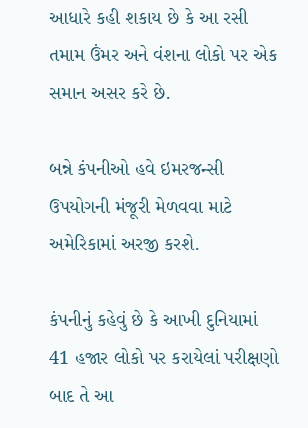આધારે કહી શકાય છે કે આ રસી તમામ ઉંમર અને વંશના લોકો પર એક સમાન અસર કરે છે.

બન્ને કંપનીઓ હવે ઇમરજન્સી ઉપયોગની મંજૂરી મેળવવા માટે અમેરિકામાં અરજી કરશે.

કંપનીનું કહેવું છે કે આખી દુનિયામાં 41 હજાર લોકો પર કરાયેલાં પરીક્ષણો બાદ તે આ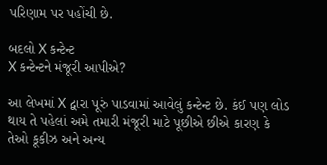પરિણામ પર પહોંચી છે.

બદલો X કન્ટેન્ટ
X કન્ટેન્ટને મંજૂરી આપીએ?

આ લેખમાં X દ્વારા પૂરું પાડવામાં આવેલું કન્ટેન્ટ છે. કંઈ પણ લોડ થાય તે પહેલાં અમે તમારી મંજૂરી માટે પૂછીએ છીએ કારણ કે તેઓ કૂકીઝ અને અન્ય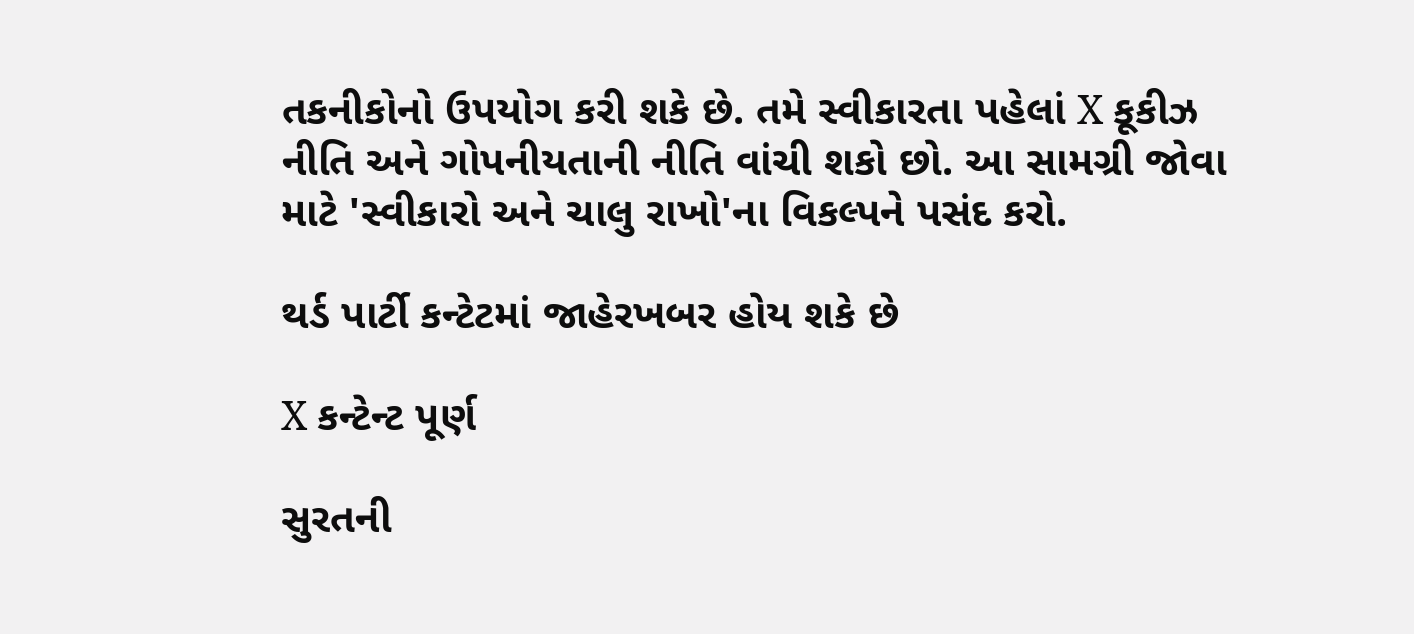તકનીકોનો ઉપયોગ કરી શકે છે. તમે સ્વીકારતા પહેલાં X કૂકીઝ નીતિ અને ગોપનીયતાની નીતિ વાંચી શકો છો. આ સામગ્રી જોવા માટે 'સ્વીકારો અને ચાલુ રાખો'ના વિકલ્પને પસંદ કરો.

થર્ડ પાર્ટી કન્ટેટમાં જાહેરખબર હોય શકે છે

X કન્ટેન્ટ પૂર્ણ

સુરતની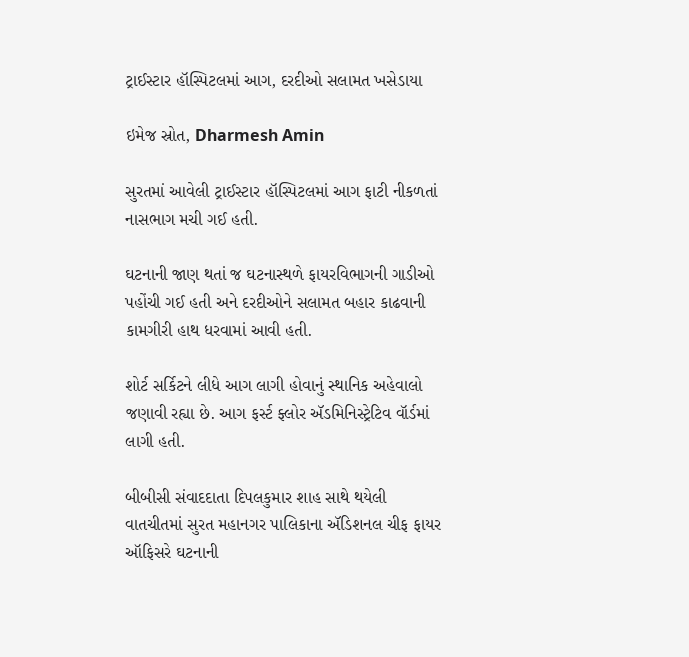ટ્રાઈસ્ટાર હૉસ્પિટલમાં આગ, દરદીઓ સલામત ખસેડાયા

ઇમેજ સ્રોત, Dharmesh Amin

સુરતમાં આવેલી ટ્રાઈસ્ટાર હૉસ્પિટલમાં આગ ફાટી નીકળતાં નાસભાગ મચી ગઈ હતી.

ઘટનાની જાણ થતાં જ ઘટનાસ્થળે ફાયરવિભાગની ગાડીઓ પહોંચી ગઈ હતી અને દરદીઓને સલામત બહાર કાઢવાની કામગીરી હાથ ધરવામાં આવી હતી.

શોર્ટ સર્કિટને લીધે આગ લાગી હોવાનું સ્થાનિક અહેવાલો જણાવી રહ્યા છે. આગ ફર્સ્ટ ફ્લોર ઍડમિનિસ્ટ્રેટિવ વૉર્ડમાં લાગી હતી.

બીબીસી સંવાદદાતા દિપલકુમાર શાહ સાથે થયેલી વાતચીતમાં સુરત મહાનગર પાલિકાના ઍડિશનલ ચીફ ફાયર ઑફિસરે ઘટનાની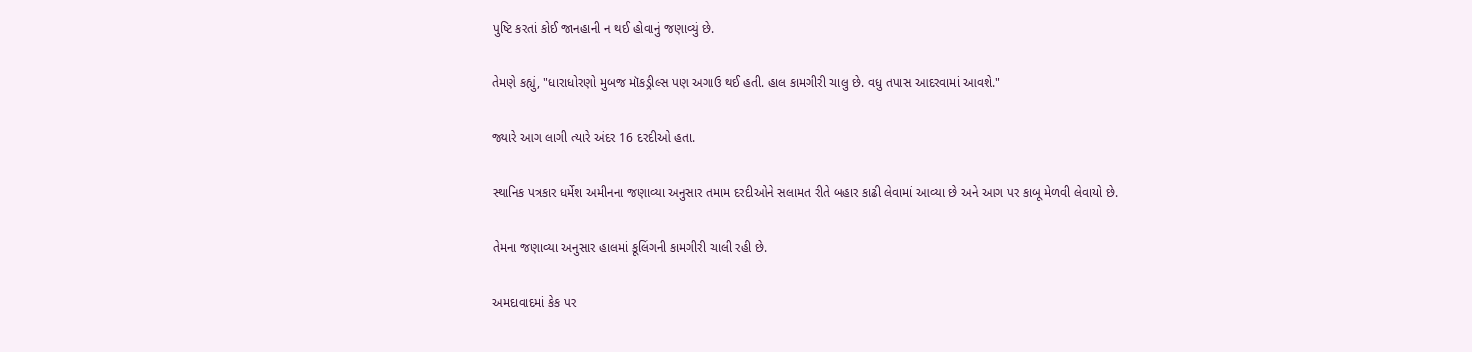પુષ્ટિ કરતાં કોઈ જાનહાની ન થઈ હોવાનું જણાવ્યું છે.

તેમણે કહ્યું, "ધારાધોરણો મુબજ મૉકડ્રીલ્સ પણ અગાઉ થઈ હતી. હાલ કામગીરી ચાલુ છે. વધુ તપાસ આદરવામાં આવશે."

જ્યારે આગ લાગી ત્યારે અંદર 16 દરદીઓ હતા.

સ્થાનિક પત્રકાર ધર્મેશ અમીનના જણાવ્યા અનુસાર તમામ દરદીઓને સલામત રીતે બહાર કાઢી લેવામાં આવ્યા છે અને આગ પર કાબૂ મેળવી લેવાયો છે.

તેમના જણાવ્યા અનુસાર હાલમાં કૂલિંગની કામગીરી ચાલી રહી છે.

અમદાવાદમાં કેક પર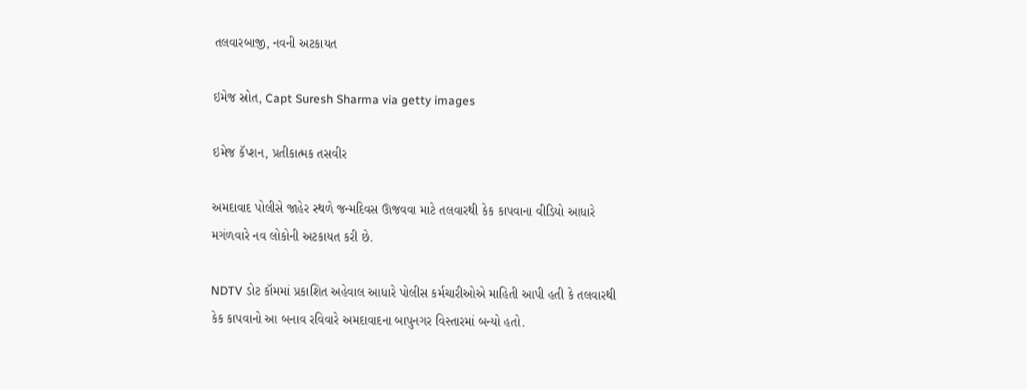તલવારબાજી, નવની અટકાયત

ઇમેજ સ્રોત, Capt Suresh Sharma via getty images

ઇમેજ કૅપ્શન, પ્રતીકાત્મક તસવીર

અમદાવાદ પોલીસે જાહેર સ્થળે જન્મદિવસ ઊજવવા માટે તલવારથી કેક કાપવાના વીડિયો આધારે મગંળવારે નવ લોકોની અટકાયત કરી છે.

NDTV ડોટ કૉમમાં પ્રકાશિત અહેવાલ આધારે પોલીસ કર્મચારીઓએ માહિતી આપી હતી કે તલવારથી કેક કાપવાનો આ બનાવ રવિવારે અમદાવાદના બાપુનગર વિસ્તારમાં બન્યો હતો.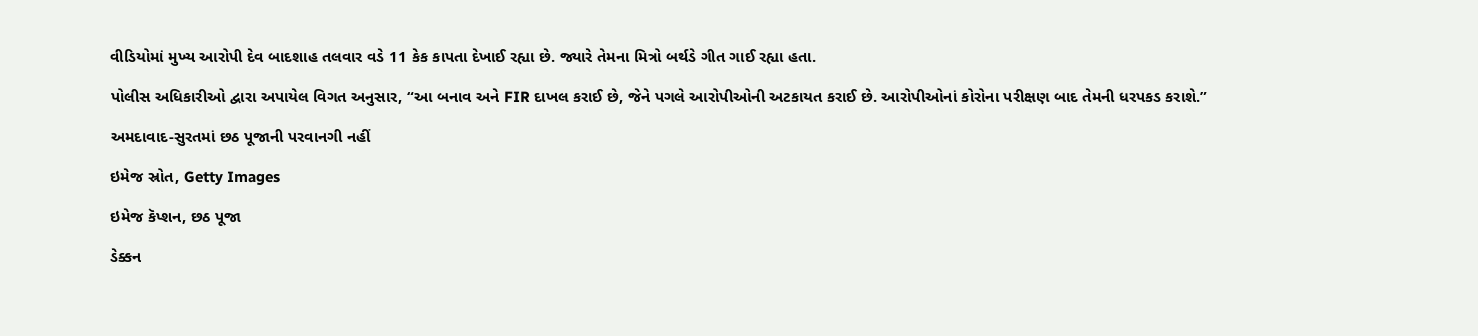વીડિયોમાં મુખ્ય આરોપી દેવ બાદશાહ તલવાર વડે 11 કેક કાપતા દેખાઈ રહ્યા છે. જ્યારે તેમના મિત્રો બર્થડે ગીત ગાઈ રહ્યા હતા.

પોલીસ અધિકારીઓ દ્વારા અપાયેલ વિગત અનુસાર, “આ બનાવ અને FIR દાખલ કરાઈ છે, જેને પગલે આરોપીઓની અટકાયત કરાઈ છે. આરોપીઓનાં કોરોના પરીક્ષણ બાદ તેમની ધરપકડ કરાશે.”

અમદાવાદ-સુરતમાં છઠ પૂજાની પરવાનગી નહીં

ઇમેજ સ્રોત, Getty Images

ઇમેજ કૅપ્શન, છઠ પૂજા

ડેક્કન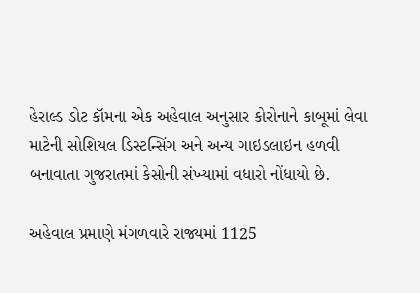હેરાલ્ડ ડોટ કૉમના એક અહેવાલ અનુસાર કોરોનાને કાબૂમાં લેવા માટેની સોશિયલ ડિસ્ટન્સિંગ અને અન્ય ગાઇડલાઇન હળવી બનાવાતા ગુજરાતમાં કેસોની સંખ્યામાં વધારો નોંધાયો છે.

અહેવાલ પ્રમાણે મંગળવારે રાજ્યમાં 1125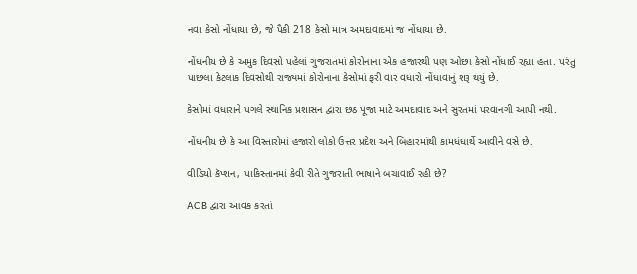નવા કેસો નોંધાયા છે, જે પૈકી 218 કેસો માત્ર અમદાવાદમાં જ નોંધાયા છે.

નોંધનીય છે કે અમુક દિવસો પહેલાં ગુજરાતમાં કોરોનાના એક હજારથી પણ ઓછા કેસો નોંધાઈ રહ્યા હતા. પરંતુ પાછલા કેટલાક દિવસોથી રાજ્યમાં કોરોનાના કેસોમાં ફરી વાર વધારો નોંધાવાનું શરૂ થયું છે.

કેસોમાં વધારાને પગલે સ્થાનિક પ્રશાસન દ્વારા છઠ પૂજા માટે અમદાવાદ અને સુરતમાં પરવાનગી આપી નથી.

નોંધનીય છે કે આ વિસ્તારોમાં હજારો લોકો ઉત્તર પ્રદેશ અને બિહારમાંથી કામધંધાર્થે આવીને વસે છે.

વીડિયો કૅપ્શન, પાકિસ્તાનમાં કેવી રીતે ગુજરાતી ભાષાને બચાવાઈ રહી છે?

ACB દ્વારા આવક કરતાં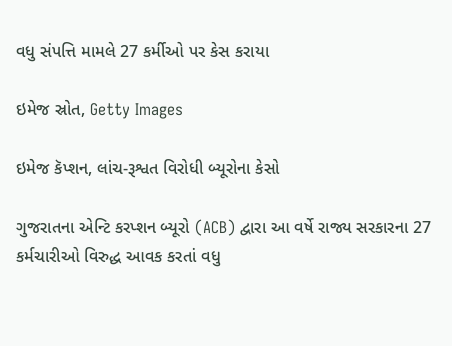વધુ સંપત્તિ મામલે 27 કર્મીઓ પર કેસ કરાયા

ઇમેજ સ્રોત, Getty Images

ઇમેજ કૅપ્શન, લાંચ-રૂશ્વત વિરોધી બ્યૂરોના કેસો

ગુજરાતના એન્ટિ કરપ્શન બ્યૂરો (ACB) દ્વારા આ વર્ષે રાજ્ય સરકારના 27 કર્મચારીઓ વિરુદ્ધ આવક કરતાં વધુ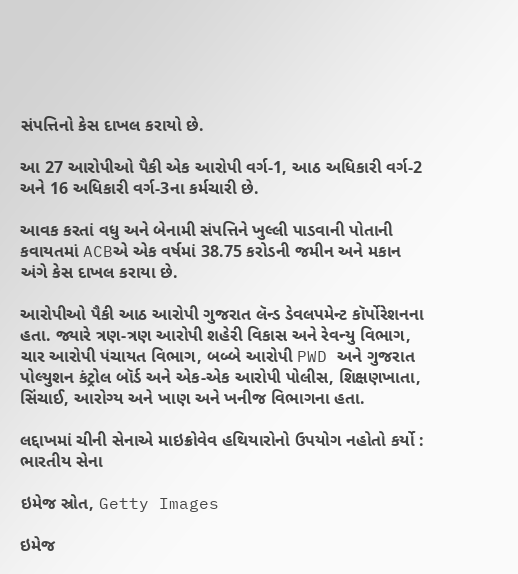સંપત્તિનો કેસ દાખલ કરાયો છે.

આ 27 આરોપીઓ પૈકી એક આરોપી વર્ગ-1, આઠ અધિકારી વર્ગ-2 અને 16 અધિકારી વર્ગ-3ના કર્મચારી છે.

આવક કરતાં વધુ અને બેનામી સંપત્તિને ખુલ્લી પાડવાની પોતાની કવાયતમાં ACBએ એક વર્ષમાં 38.75 કરોડની જમીન અને મકાન અંગે કેસ દાખલ કરાયા છે.

આરોપીઓ પૈકી આઠ આરોપી ગુજરાત લૅન્ડ ડેવલપમેન્ટ કૉર્પોરેશનના હતા. જ્યારે ત્રણ-ત્રણ આરોપી શહેરી વિકાસ અને રેવન્યુ વિભાગ, ચાર આરોપી પંચાયત વિભાગ, બબ્બે આરોપી PWD અને ગુજરાત પોલ્યુશન કંટ્રોલ બૉર્ડ અને એક-એક આરોપી પોલીસ, શિક્ષણખાતા, સિંચાઈ, આરોગ્ય અને ખાણ અને ખનીજ વિભાગના હતા.

લદ્દાખમાં ચીની સેનાએ માઇક્રોવેવ હથિયારોનો ઉપયોગ નહોતો કર્યો : ભારતીય સેના

ઇમેજ સ્રોત, Getty Images

ઇમેજ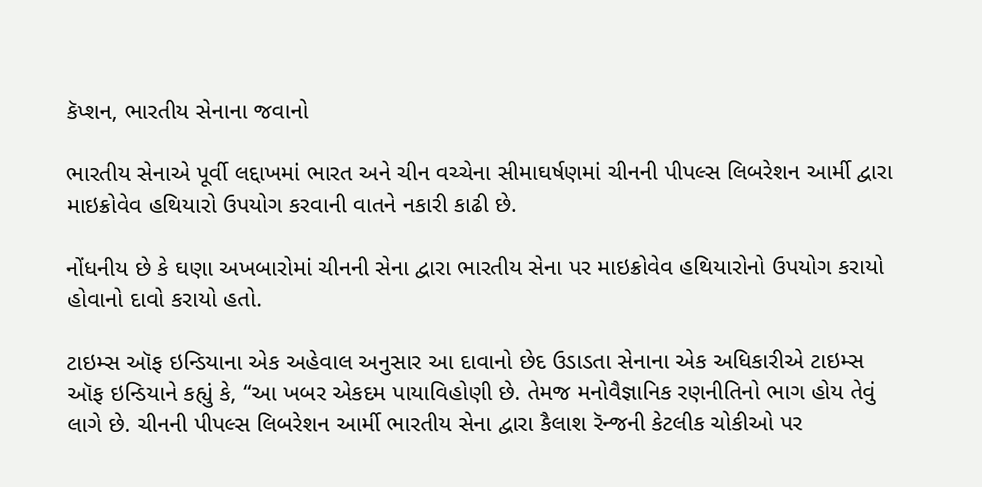કૅપ્શન, ભારતીય સેનાના જવાનો

ભારતીય સેનાએ પૂર્વી લદ્દાખમાં ભારત અને ચીન વચ્ચેના સીમાઘર્ષણમાં ચીનની પીપલ્સ લિબરેશન આર્મી દ્વારા માઇક્રોવેવ હથિયારો ઉપયોગ કરવાની વાતને નકારી કાઢી છે.

નોંધનીય છે કે ઘણા અખબારોમાં ચીનની સેના દ્વારા ભારતીય સેના પર માઇક્રોવેવ હથિયારોનો ઉપયોગ કરાયો હોવાનો દાવો કરાયો હતો.

ટાઇમ્સ ઑફ ઇન્ડિયાના એક અહેવાલ અનુસાર આ દાવાનો છેદ ઉડાડતા સેનાના એક અધિકારીએ ટાઇમ્સ ઑફ ઇન્ડિયાને કહ્યું કે, “આ ખબર એકદમ પાયાવિહોણી છે. તેમજ મનોવૈજ્ઞાનિક રણનીતિનો ભાગ હોય તેવું લાગે છે. ચીનની પીપલ્સ લિબરેશન આર્મી ભારતીય સેના દ્વારા કૈલાશ રૅન્જની કેટલીક ચોકીઓ પર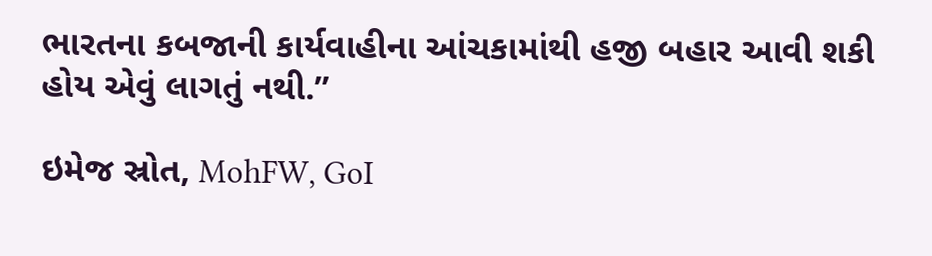ભારતના કબજાની કાર્યવાહીના આંચકામાંથી હજી બહાર આવી શકી હોય એવું લાગતું નથી.”

ઇમેજ સ્રોત, MohFW, GoI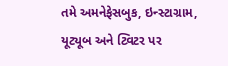તમે અમનેફેસબુક, ઇન્સ્ટાગ્રામ, યૂટ્યૂબ અને ટ્વિટર પર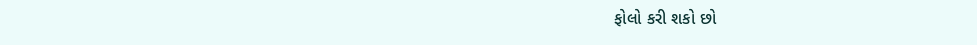ફોલો કરી શકો છો